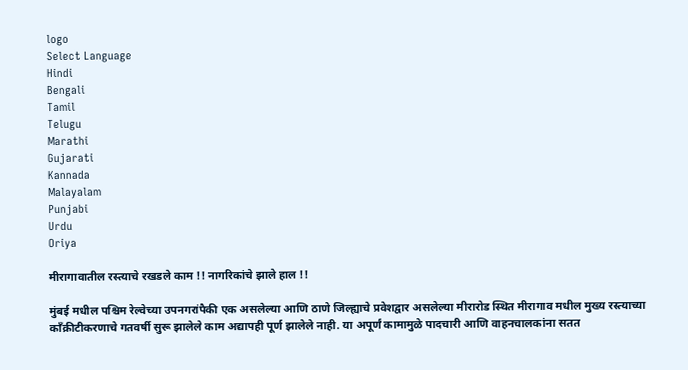logo
Select Language
Hindi
Bengali
Tamil
Telugu
Marathi
Gujarati
Kannada
Malayalam
Punjabi
Urdu
Oriya

मीरागावातील रस्त्याचे रखडले काम !! नागरिकांचे झाले हाल !!

मुंबई मधील पश्चिम रेल्वेच्या उपनगरांपैकी एक असलेल्या आणि ठाणे जिल्ह्याचे प्रवेशद्वार असलेल्या मीरारोड स्थित मीरागाव मधील मुख्य रस्त्याच्या कॉंक्रीटीकरणाचे गतवर्षी सुरू झालेले काम अद्यापही पूर्ण झालेले नाही. या अपूर्णं कामामुळे पादचारी आणि वाहनचालकांना सतत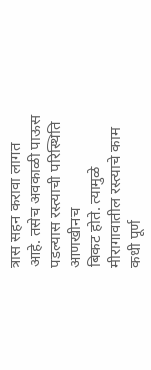त्रास सहन करावा लागत आहे. तसेच अवकाळी पाऊस पडल्यास रस्त्याची परिस्थिति आणखीनच
बिकट होते. त्यामुळे मीरागावातील रस्त्याचे काम कधी पूर्ण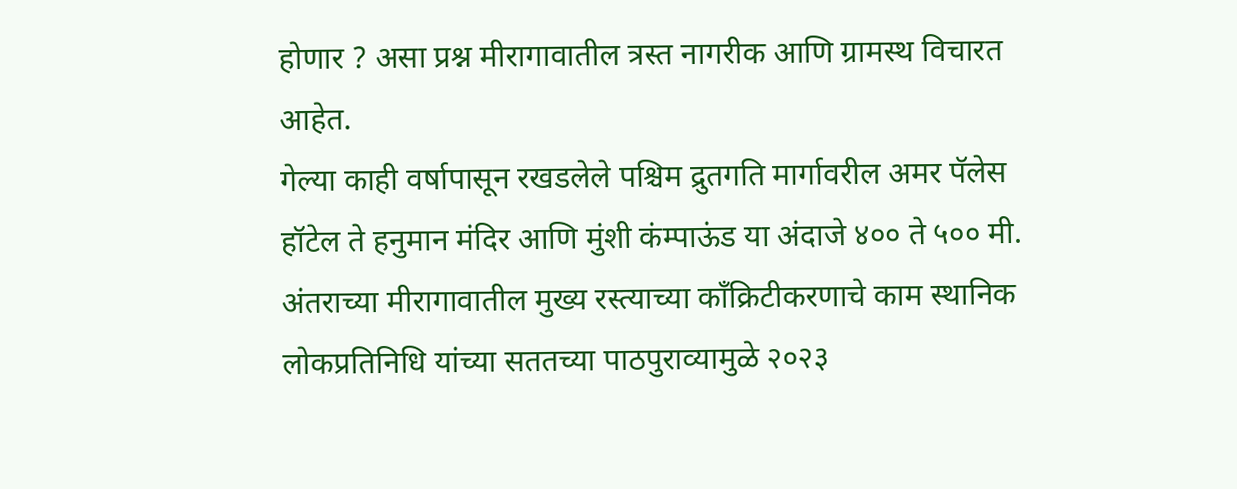होणार ? असा प्रश्न मीरागावातील त्रस्त नागरीक आणि ग्रामस्थ विचारत आहेत.
गेल्या काही वर्षापासून रखडलेले पश्चिम द्रुतगति मार्गावरील अमर पॅलेस हॉटेल ते हनुमान मंदिर आणि मुंशी कंम्पाऊंड या अंदाजे ४०० ते ५०० मी. अंतराच्या मीरागावातील मुख्य रस्त्याच्या कॉंक्रिटीकरणाचे काम स्थानिक लोकप्रतिनिधि यांच्या सततच्या पाठपुराव्यामुळे २०२३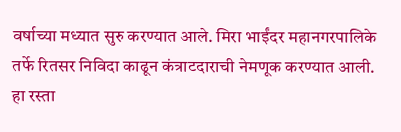वर्षाच्या मध्यात सुरु करण्यात आले. मिरा भाईंदर महानगरपालिके तर्फे रितसर निविदा काढून कंत्राटदाराची नेमणूक करण्यात आली. हा रस्ता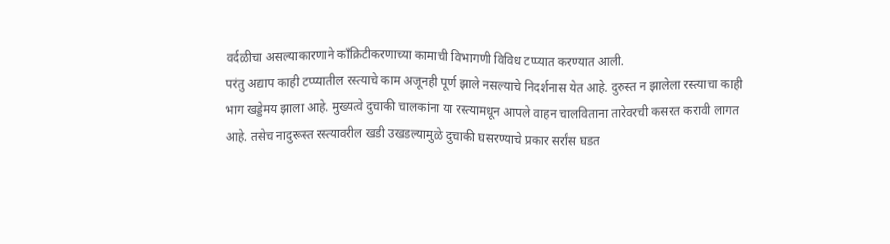वर्दळीचा असल्याकारणाने कॉंक्रिटीकरणाच्या कामाची विभागणी विविध टप्प्यात करण्यात आली.
परंतु अद्याप काही टप्प्यातील रस्त्याचे काम अजूनही पूर्ण झाले नसल्याचे निदर्शनास येत आहे. दुरुस्त न झालेला रस्त्याचा काही भाग खड्डेमय झाला आहे. मुख्यत्वे दुचाकी चालकांना या रस्त्यामधून आपले वाहन चालविताना तारेवरची कसरत करावी लागत आहे. तसेच नादुरूस्त रस्त्यावरील खडी उखडल्यामुळे दुचाकी घसरण्याचे प्रकार सर्रांस घडत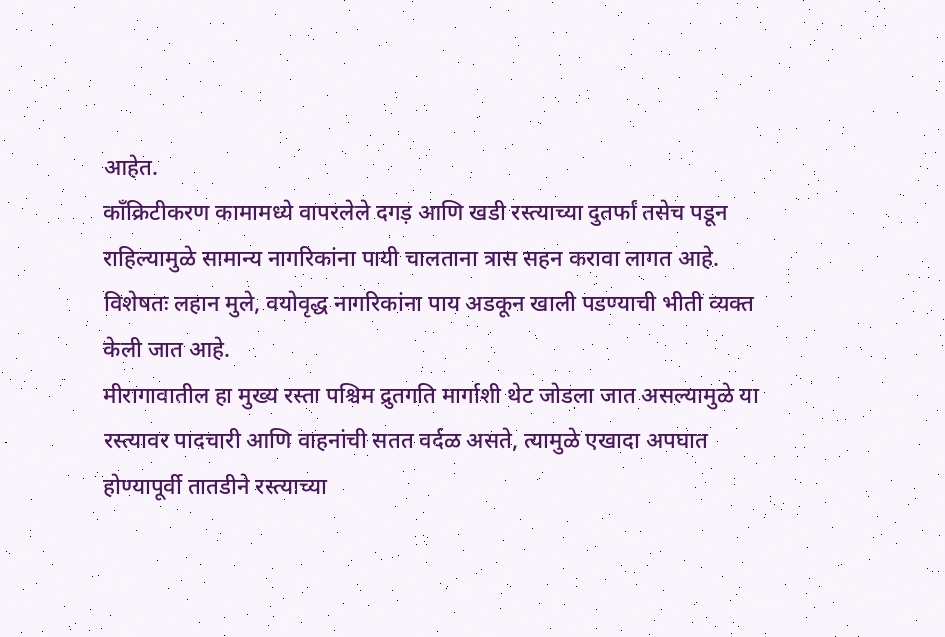आहेत.
कॉंक्रिटीकरण कामामध्ये वापरलेले दगड़ आणि खडी रस्त्याच्या दुतर्फां तसेच पडून राहिल्यामुळे सामान्य नागरिकांना पायी चालताना त्रास सहन करावा लागत आहे. विशेषतः लहान मुले, वयोवृद्ध नागरिकांना पाय अडकून खाली पडण्याची भीती व्यक्त केली जात आहे.
मीरागावातील हा मुख्य रस्ता पश्चिम द्रुतगति मार्गाशी थेट जोडला जात असल्यामुळे या रस्त्यावर पादचारी आणि वाहनांची सतत वर्दळ असते, त्यामुळे एखादा अपघात होण्यापूर्वी तातडीने रस्त्याच्या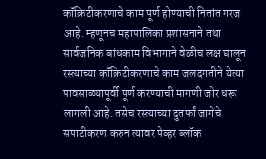कॉंक्रिटीकरणाचे काम पूर्ण होण्याची नितांत गरज आहे. म्हणूनच महापालिका प्रशासनाने तथा सार्वजनिक बांधकाम विभागाने वेळीच लक्ष घालून रस्त्याच्या कॉंक्रिटीकरणाचे काम जलदगतीने येत्या पावसाळ्यापूर्वी पूर्ण करण्याची मागणी जोर धरू लागली आहे. तसेच रस्त्याच्या दुतर्फां जागेचे सपाटीकरण करुन त्यावर पेव्हर ब्लॉक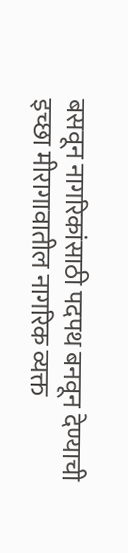बसवून नागरिकांसाठी पदपथ बनवून देण्याची इच्छा मीरागावातील नागरिक व्यक्त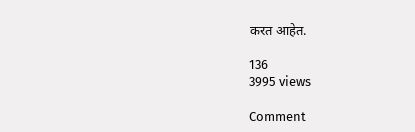करत आहेत.

136
3995 views

Comment